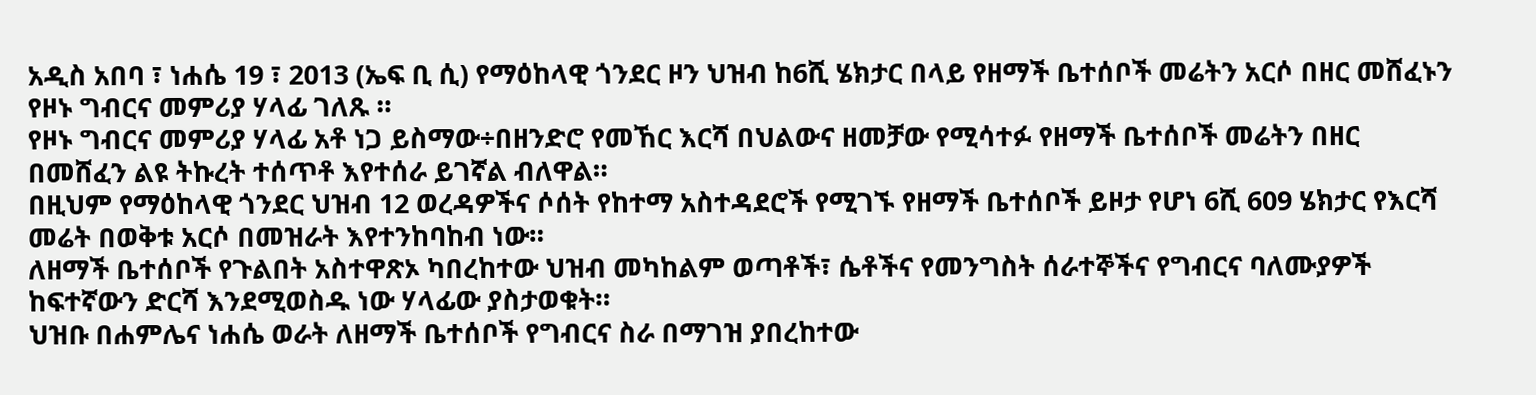አዲስ አበባ ፣ ነሐሴ 19 ፣ 2013 (ኤፍ ቢ ሲ) የማዕከላዊ ጎንደር ዞን ህዝብ ከ6ሺ ሄክታር በላይ የዘማች ቤተሰቦች መሬትን አርሶ በዘር መሸፈኑን የዞኑ ግብርና መምሪያ ሃላፊ ገለጹ ።
የዞኑ ግብርና መምሪያ ሃላፊ አቶ ነጋ ይስማው÷በዘንድሮ የመኸር እርሻ በህልውና ዘመቻው የሚሳተፉ የዘማች ቤተሰቦች መሬትን በዘር በመሸፈን ልዩ ትኩረት ተሰጥቶ እየተሰራ ይገኛል ብለዋል።
በዚህም የማዕከላዊ ጎንደር ህዝብ 12 ወረዳዎችና ሶሰት የከተማ አስተዳደሮች የሚገኙ የዘማች ቤተሰቦች ይዞታ የሆነ 6ሺ 609 ሄክታር የእርሻ መሬት በወቅቱ አርሶ በመዝራት እየተንከባከብ ነው።
ለዘማች ቤተሰቦች የጉልበት አስተዋጽኦ ካበረከተው ህዝብ መካከልም ወጣቶች፣ ሴቶችና የመንግስት ሰራተኞችና የግብርና ባለሙያዎች ከፍተኛውን ድርሻ እንደሚወስዱ ነው ሃላፊው ያስታወቁት።
ህዝቡ በሐምሌና ነሐሴ ወራት ለዘማች ቤተሰቦች የግብርና ስራ በማገዝ ያበረከተው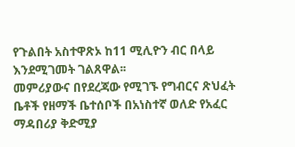የጉልበት አስተዋጽኦ ከ11 ሚሊዮን ብር በላይ እንደሚገመት ገልጸዋል፡፡
መምሪያውና በየደረጃው የሚገኙ የግብርና ጽህፈት ቤቶች የዘማች ቤተሰቦች በአነስተኛ ወለድ የአፈር ማዳበሪያ ቅድሚያ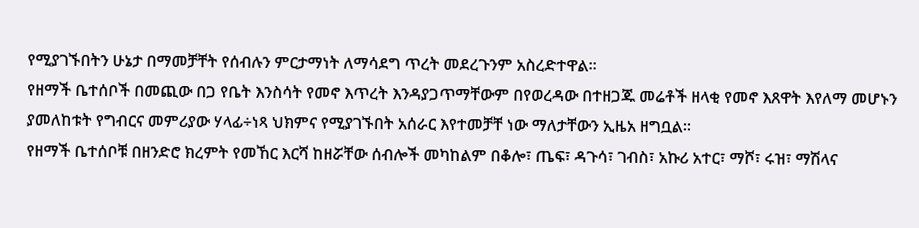የሚያገኙበትን ሁኔታ በማመቻቸት የሰብሉን ምርታማነት ለማሳደግ ጥረት መደረጉንም አስረድተዋል።
የዘማች ቤተሰቦች በመጪው በጋ የቤት እንስሳት የመኖ እጥረት እንዳያጋጥማቸውም በየወረዳው በተዘጋጁ መሬቶች ዘላቂ የመኖ እጸዋት እየለማ መሆኑን ያመለከቱት የግብርና መምሪያው ሃላፊ÷ነጻ ህክምና የሚያገኙበት አሰራር እየተመቻቸ ነው ማለታቸውን ኢዜአ ዘግቧል።
የዘማች ቤተሰቦቹ በዘንድሮ ክረምት የመኸር እርሻ ከዘሯቸው ሰብሎች መካከልም በቆሎ፣ ጤፍ፣ ዳጉሳ፣ ገብስ፣ አኩሪ አተር፣ ማሾ፣ ሩዝ፣ ማሽላና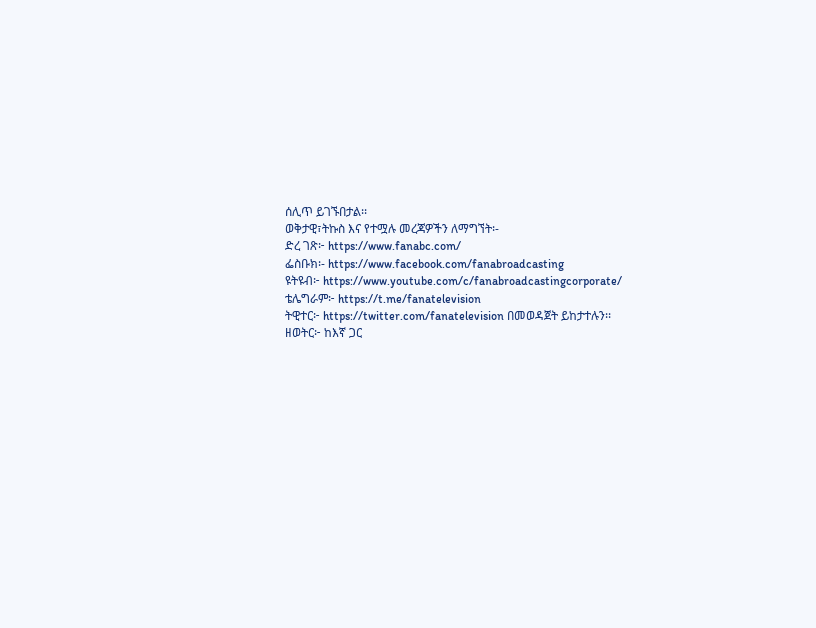ሰሊጥ ይገኙበታል፡፡
ወቅታዊ፣ትኩስ እና የተሟሉ መረጃዎችን ለማግኘት፡-
ድረ ገጽ፦ https://www.fanabc.com/
ፌስቡክ፡- https://www.facebook.com/fanabroadcasting
ዩትዩብ፦ https://www.youtube.com/c/fanabroadcastingcorporate/
ቴሌግራም፦ https://t.me/fanatelevision
ትዊተር፦ https://twitter.com/fanatelevision በመወዳጀት ይከታተሉን፡፡
ዘወትር፦ ከእኛ ጋር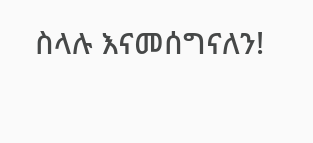ስላሉ እናመሰግናለን!